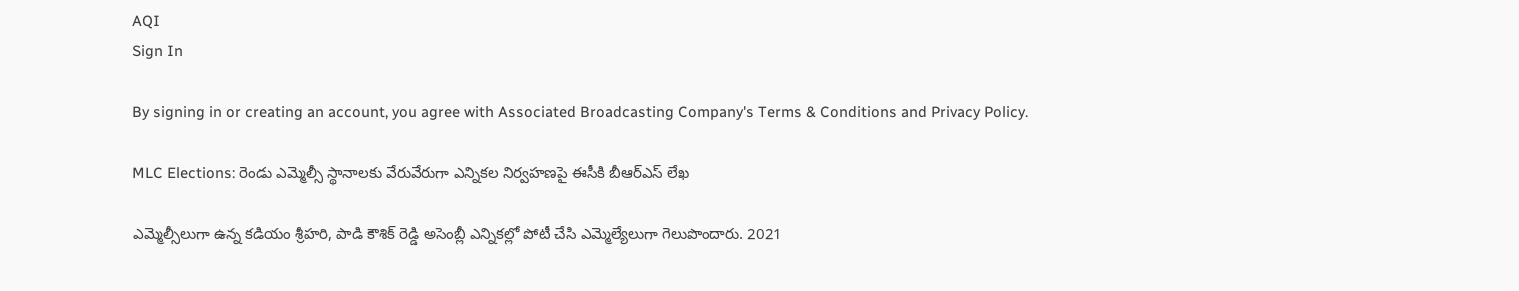AQI
Sign In

By signing in or creating an account, you agree with Associated Broadcasting Company's Terms & Conditions and Privacy Policy.

MLC Elections: రెండు ఎమ్మెల్సీ స్థానాలకు వేరువేరుగా ఎన్నికల నిర్వహణపై ఈసీకి బీఆర్‌ఎస్‌ లేఖ

ఎమ్మెల్సీలుగా ఉన్న కడియం శ్రీహరి, పాడి కౌశిక్ రెడ్డి అసెంబ్లీ ఎన్నికల్లో పోటీ చేసి ఎమ్మెల్యేలుగా గెలుపొందారు. 2021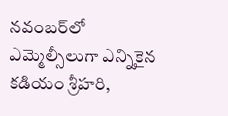నవంబర్‌లో ఎమ్మెల్సీలుగా ఎన్నికైన కడియం శ్రీహరి,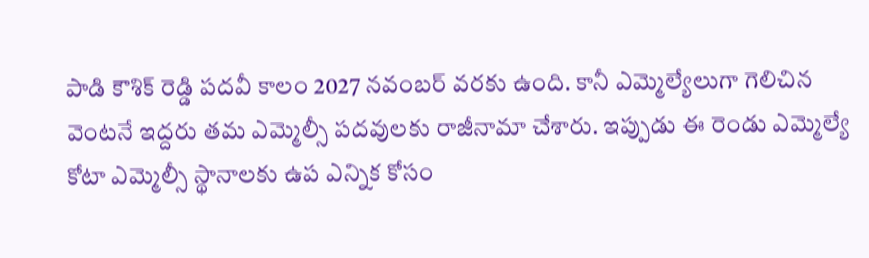పాడి కౌశిక్ రెడ్డి పదవీ కాలం 2027 నవంబర్ వరకు ఉంది. కానీ ఎమ్మెల్యేలుగా గెలిచిన వెంటనే ఇద్దరు తమ ఎమ్మెల్సీ పదవులకు రాజీనామా చేశారు. ఇప్పుడు ఈ రెండు ఎమ్మెల్యే కోటా ఎమ్మెల్సీ స్థానాలకు ఉప ఎన్నిక కోసం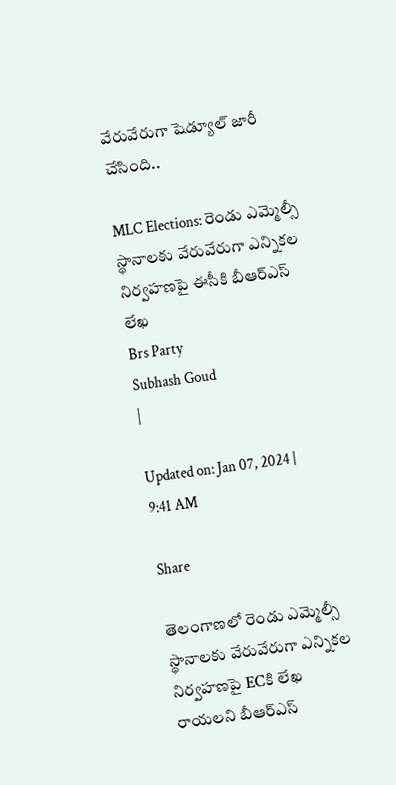వేరువేరుగా షెడ్యూల్‌ జారీ చేసింది..

MLC Elections: రెండు ఎమ్మెల్సీ స్థానాలకు వేరువేరుగా ఎన్నికల నిర్వహణపై ఈసీకి బీఆర్‌ఎస్‌ లేఖ
Brs Party
Subhash Goud
|

Updated on: Jan 07, 2024 | 9:41 AM

Share

తెలంగాణలో రెండు ఎమ్మెల్సీ స్థానాలకు వేరువేరుగా ఎన్నికల నిర్వహణపై ECకి లేఖ రాయలని బీఆర్ఎస్‌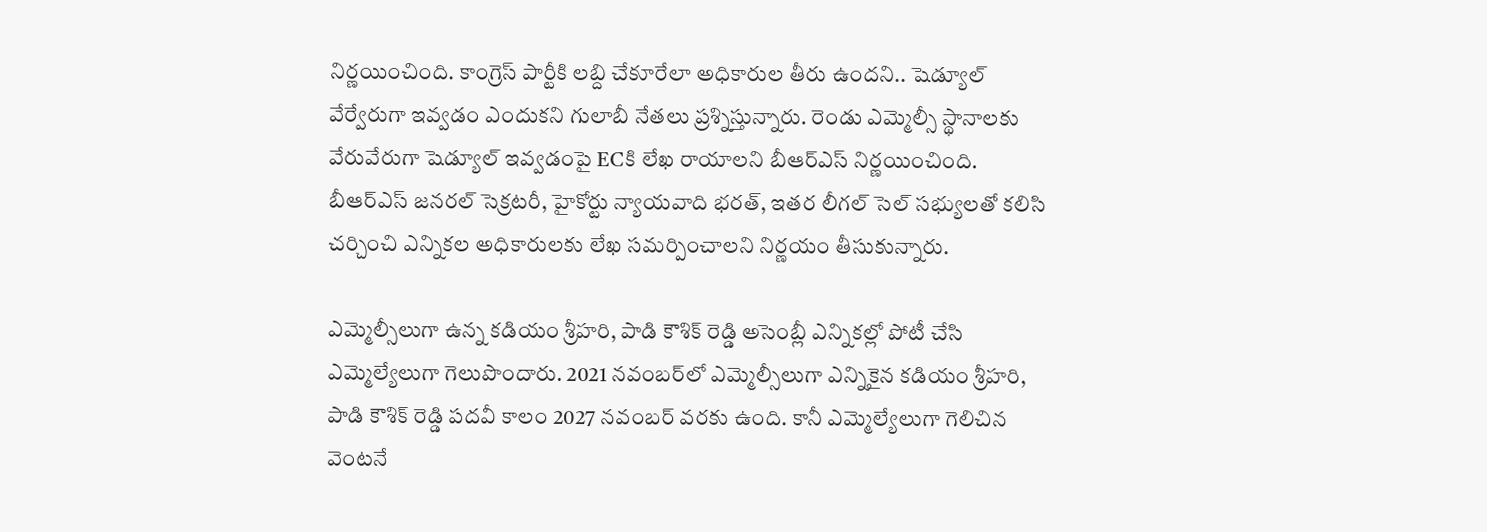నిర్ణయించింది. కాంగ్రెస్ పార్టీకి లబ్ది చేకూరేలా అధికారుల తీరు ఉందని.. షెడ్యూల్‌ వేర్వేరుగా ఇవ్వడం ఎందుకని గులాబీ నేతలు ప్రశ్నిస్తున్నారు. రెండు ఎమ్మెల్సీ స్థానాలకు వేరువేరుగా షెడ్యూల్‌ ఇవ్వడంపై ECకి లేఖ రాయాలని బీఆర్ఎస్‌ నిర్ణయించింది. బీఆర్ఎస్ జనరల్ సెక్రటరీ, హైకోర్టు న్యాయవాది భరత్, ఇతర లీగల్ సెల్ సభ్యులతో కలిసి చర్చించి ఎన్నికల అధికారులకు లేఖ సమర్పించాలని నిర్ణయం తీసుకున్నారు.

ఎమ్మెల్సీలుగా ఉన్న కడియం శ్రీహరి, పాడి కౌశిక్ రెడ్డి అసెంబ్లీ ఎన్నికల్లో పోటీ చేసి ఎమ్మెల్యేలుగా గెలుపొందారు. 2021 నవంబర్‌లో ఎమ్మెల్సీలుగా ఎన్నికైన కడియం శ్రీహరి, పాడి కౌశిక్ రెడ్డి పదవీ కాలం 2027 నవంబర్ వరకు ఉంది. కానీ ఎమ్మెల్యేలుగా గెలిచిన వెంటనే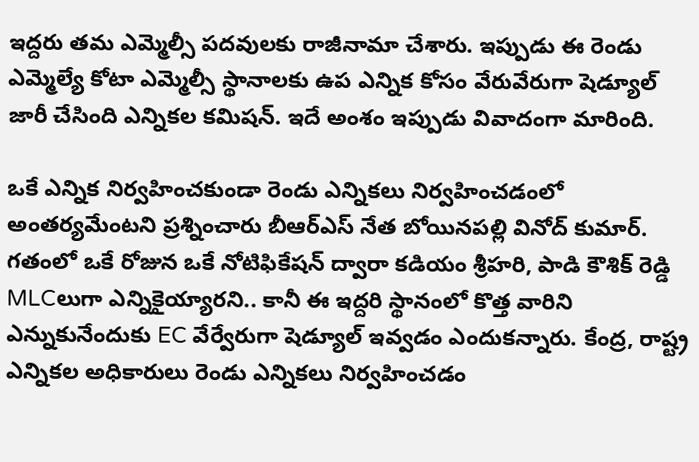ఇద్దరు తమ ఎమ్మెల్సీ పదవులకు రాజీనామా చేశారు. ఇప్పుడు ఈ రెండు ఎమ్మెల్యే కోటా ఎమ్మెల్సీ స్థానాలకు ఉప ఎన్నిక కోసం వేరువేరుగా షెడ్యూల్‌ జారీ చేసింది ఎన్నికల కమిషన్. ఇదే అంశం ఇప్పుడు వివాదంగా మారింది.

ఒకే ఎన్నిక నిర్వహించకుండా రెండు ఎన్నికలు నిర్వహించడంలో అంతర్యమేంటని ప్రశ్నించారు బీఆర్ఎస్‌ నేత బోయినపల్లి వినోద్ కుమార్. గతంలో ఒకే రోజున ఒకే నోటిఫికేషన్ ద్వారా కడియం శ్రీహరి, పాడి కౌశిక్ రెడ్డి MLCలుగా ఎన్నికైయ్యారని.. కానీ ఈ ఇద్దరి స్థానంలో కొత్త వారిని ఎన్నుకునేందుకు EC వేర్వేరుగా షెడ్యూల్‌ ఇవ్వడం ఎందుకన్నారు. కేంద్ర, రాష్ట్ర ఎన్నికల అధికారులు రెండు ఎన్నికలు నిర్వహించడం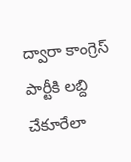ద్వారా కాంగ్రెస్ పార్టీకి లబ్ది చేకూరేలా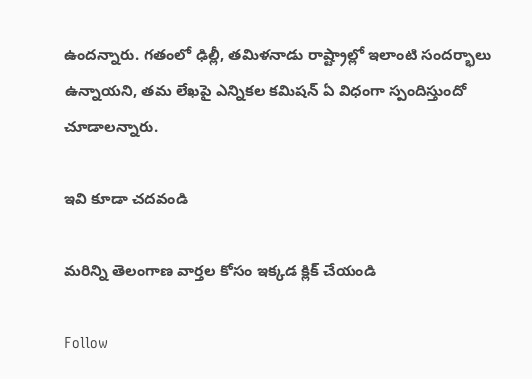ఉందన్నారు. గతంలో ఢిల్లీ, తమిళనాడు రాష్ట్రాల్లో ఇలాంటి సందర్భాలు ఉన్నాయని, తమ లేఖపై ఎన్నికల కమిషన్ ఏ విధంగా స్పందిస్తుందో చూడాలన్నారు.

ఇవి కూడా చదవండి

మరిన్ని తెలంగాణ వార్తల కోసం ఇక్కడ క్లిక్ చేయండి

Follow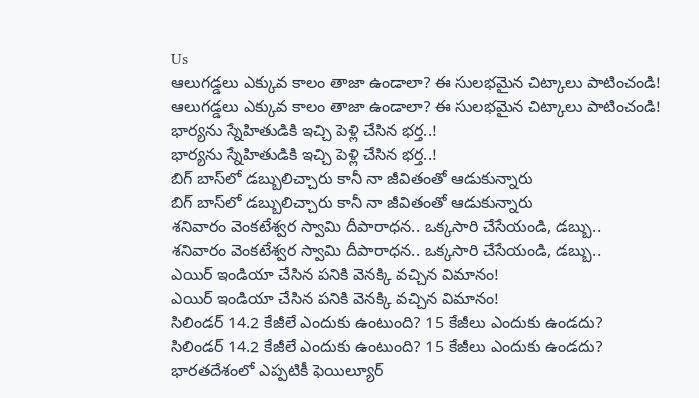Us
ఆలుగడ్డలు ఎక్కువ కాలం తాజా ఉండాలా? ఈ సులభమైన చిట్కాలు పాటించండి!
ఆలుగడ్డలు ఎక్కువ కాలం తాజా ఉండాలా? ఈ సులభమైన చిట్కాలు పాటించండి!
భార్యను స్నేహితుడికి ఇచ్చి పెళ్లి చేసిన భర్త..!
భార్యను స్నేహితుడికి ఇచ్చి పెళ్లి చేసిన భర్త..!
బిగ్ బాస్‌లో డబ్బులిచ్చారు కానీ నా జీవితంతో ఆడుకున్నారు
బిగ్ బాస్‌లో డబ్బులిచ్చారు కానీ నా జీవితంతో ఆడుకున్నారు
శనివారం వెంకటేశ్వర స్వామి దీపారాధన.. ఒక్కసారి చేసేయండి, డబ్బు..
శనివారం వెంకటేశ్వర స్వామి దీపారాధన.. ఒక్కసారి చేసేయండి, డబ్బు..
ఎయిర్ ఇండియా చేసిన పనికి వెనక్కి వచ్చిన విమానం!
ఎయిర్ ఇండియా చేసిన పనికి వెనక్కి వచ్చిన విమానం!
సిలిండర్‌ 14.2 కేజీలే ఎందుకు ఉంటుంది? 15 కేజీలు ఎందుకు ఉండదు?
సిలిండర్‌ 14.2 కేజీలే ఎందుకు ఉంటుంది? 15 కేజీలు ఎందుకు ఉండదు?
భారతదేశంలో ఎప్పటికీ ఫెయిల్యూర్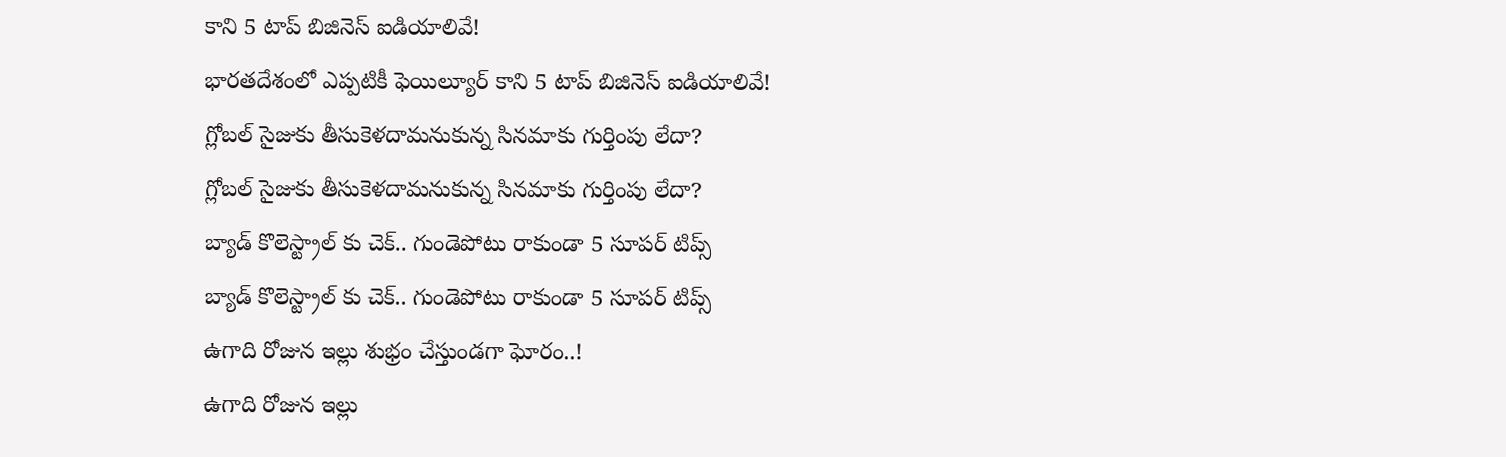కాని 5 టాప్ బిజినెస్ ఐడియాలివే!
భారతదేశంలో ఎప్పటికీ ఫెయిల్యూర్ కాని 5 టాప్ బిజినెస్ ఐడియాలివే!
గ్లోబల్ సైజుకు తీసుకెళదామనుకున్న సినమాకు గుర్తింపు లేదా?
గ్లోబల్ సైజుకు తీసుకెళదామనుకున్న సినమాకు గుర్తింపు లేదా?
బ్యాడ్ కొలెస్ట్రాల్ కు చెక్.. గుండెపోటు రాకుండా 5 సూపర్ టిప్స్
బ్యాడ్ కొలెస్ట్రాల్ కు చెక్.. గుండెపోటు రాకుండా 5 సూపర్ టిప్స్
ఉగాది రోజున ఇల్లు శుభ్రం చేస్తుండగా ఘోరం..!
ఉగాది రోజున ఇల్లు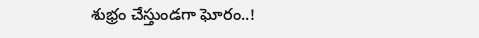శుభ్రం చేస్తుండగా ఘోరం..!